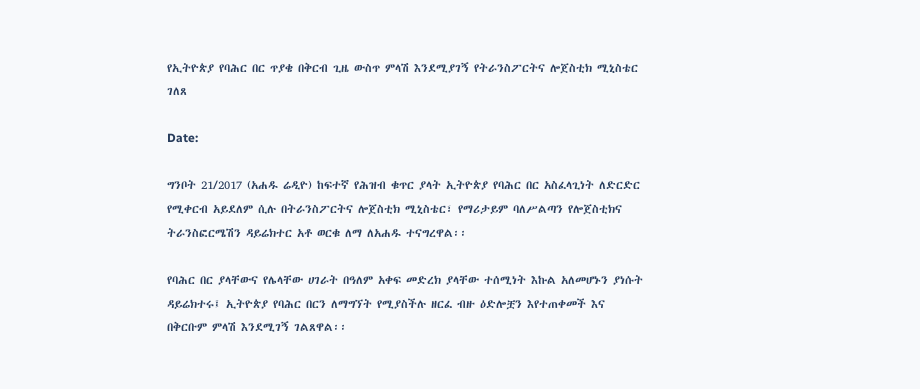የኢትዮጵያ የባሕር በር ጥያቄ በቅርብ ጊዜ ውስጥ ምላሽ እንደሚያገኝ የትራንስፖርትና ሎጀስቲክ ሚኒስቴር ገለጸ

Date:

ግንቦት 21/2017 (አሐዱ ሬዲዮ) ከፍተኛ የሕዝብ ቁጥር ያላት ኢትዮጵያ የባሕር በር አስፈላጊነት ለድርድር የሚቀርብ አይደለም ሲሉ በትራንስፖርትና ሎጀስቲክ ሚኒስቴር፣ የማሪታይም ባለሥልጣን የሎጀስቲክና ትራንስፎርሜሽን ዳይሬክተር አቶ ወርቁ ለማ ለአሐዱ ተናግረዋል፡፡

የባሕር በር ያላቸውና የሌላቸው ሀገራት በዓለም አቀፍ መድረክ ያላቸው ተሰሚነት እኩል አለመሆኑን ያነሱት ዳይሬክተሩ፤ ኢትዮጵያ የባሕር በርን ለማግኘት የሚያስችሉ ዘርፈ ብዙ ዕድሎቿን እየተጠቀመች እና በቅርቡም ምላሽ እንደሚገኝ ገልጸዋል፡፡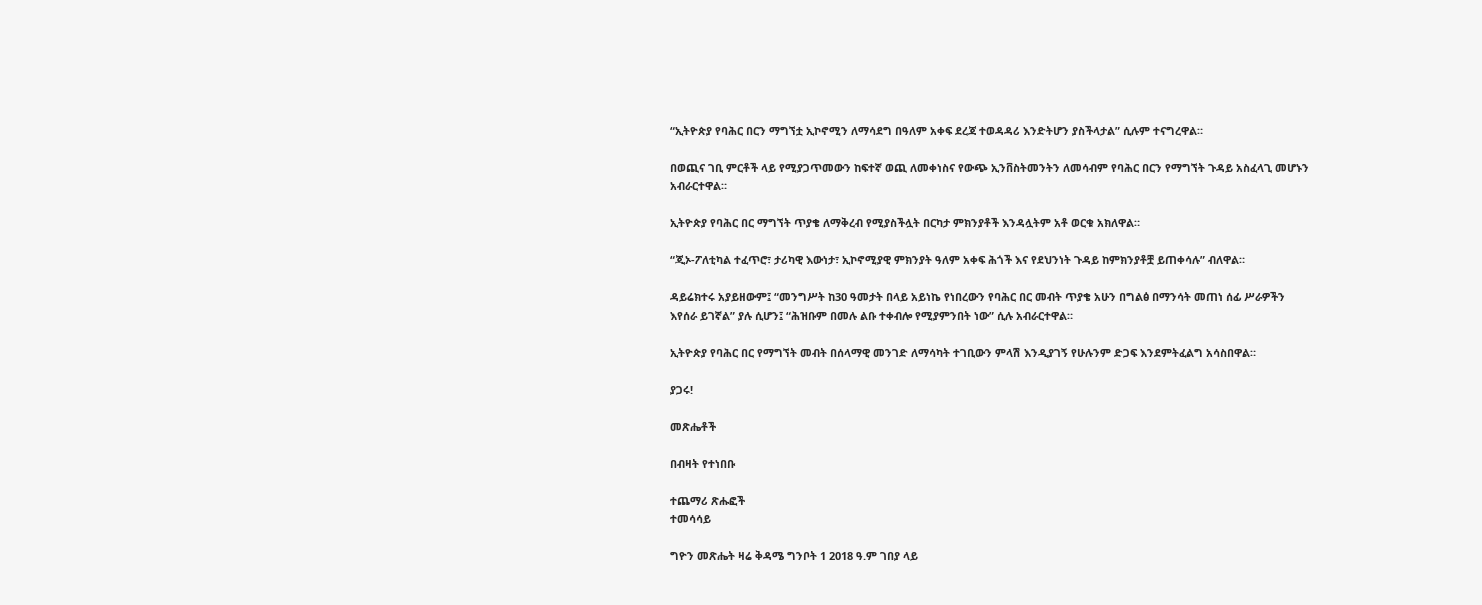“ኢትዮጵያ የባሕር በርን ማግኘቷ ኢኮኖሚን ለማሳደግ በዓለም አቀፍ ደረጃ ተወዳዳሪ እንድትሆን ያስችላታል” ሲሉም ተናግረዋል።

በወጪና ገቢ ምርቶች ላይ የሚያጋጥመውን ከፍተኛ ወጪ ለመቀነስና የውጭ ኢንቨስትመንትን ለመሳብም የባሕር በርን የማግኘት ጉዳይ አስፈላጊ መሆኑን አብራርተዋል።

ኢትዮጵያ የባሕር በር ማግኘት ጥያቄ ለማቅረብ የሚያስችሏት በርካታ ምክንያቶች እንዳሏትም አቶ ወርቁ አክለዋል።

“ጂኦ-ፖለቲካል ተፈጥሮ፣ ታሪካዊ እውነታ፣ ኢኮኖሚያዊ ምክንያት ዓለም አቀፍ ሕጎች እና የደህንነት ጉዳይ ከምክንያቶቿ ይጠቀሳሉ” ብለዋል።

ዳይሬክተሩ አያይዘውም፤ “መንግሥት ከ30 ዓመታት በላይ አይነኬ የነበረውን የባሕር በር መብት ጥያቄ አሁን በግልፅ በማንሳት መጠነ ሰፊ ሥራዎችን እየሰራ ይገኛል” ያሉ ሲሆን፤ “ሕዝቡም በመሉ ልቡ ተቀብሎ የሚያምንበት ነው” ሲሉ አብራርተዋል።

ኢትዮጵያ የባሕር በር የማግኘት መብት በሰላማዊ መንገድ ለማሳካት ተገቢውን ምላሽ እንዲያገኝ የሁሉንም ድጋፍ እንደምትፈልግ አሳስበዋል።

ያጋሩ!

መጽሔቶች

በብዛት የተነበቡ

ተጨማሪ ጽሑፎች
ተመሳሳይ

ግዮን መጽሔት ዛሬ ቅዳሜ ግንቦት 1 2018 ዓ.ም ገበያ ላይ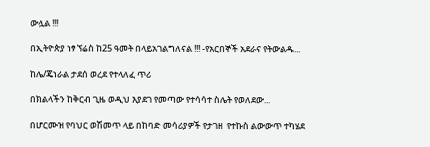ውሏል !!!

በኢትዮጵያ ነፃ ኘሬስ ከ25 ዓመት በላይአገልግለናል !!! -የአርበኞች አደራና የትውልዱ...

ከሌ/ጄነራል ታደሰ ወረደ የተላለፈ ጥሪ

በክልላችን ከቅርብ ጊዜ ወዲህ እያደገ የመጣው የተሳሳተ ስሌት የወለደው...

በሆርሙዝ የባህር ወሽመጥ ላይ በከባድ መሳሪያዎች የታገዘ  የተኩስ ልውውጥ ተካሄደ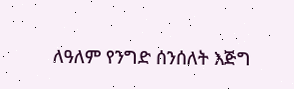ለዓለም የንግድ ሰንሰለት እጅግ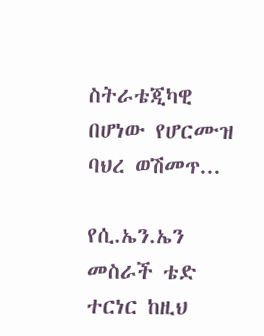ስትራቴጂካዊ በሆነው የሆርሙዝ ባህረ ወሽመጥ...

የሲ.ኤን.ኤን መስራች ቴድ ተርነር ከዚህ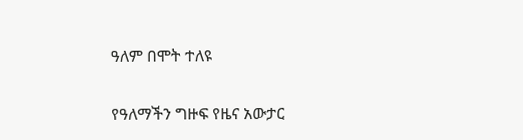ዓለም በሞት ተለዩ

የዓለማችን ግዙፍ የዜና አውታር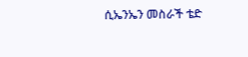ሲኤንኤን መስራች ቴድ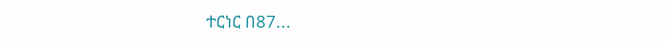ተርነር በ87...